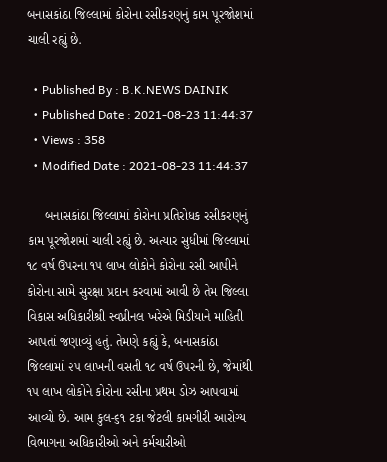બનાસકાંઠા જિલ્લામાં કોરોના રસીકરણનું કામ પૂરજોશમાં ચાલી રહ્યું છે.

  • Published By : B.K.NEWS DAINIK
  • Published Date : 2021-08-23 11:44:37
  • Views : 358
  • Modified Date : 2021-08-23 11:44:37

     બનાસકાંઠા જિલ્લામાં કોરોના પ્રતિરોધક રસીકરણનું કામ પૂરજોશમાં ચાલી રહ્યું છે. અત્યાર સુધીમાં જિલ્લામાં ૧૮ વર્ષ ઉપરના ૧૫ લાખ લોકોને કોરોના રસી આપીને કોરોના સામે સુરક્ષા પ્રદાન કરવામાં આવી છે તેમ જિલ્લા વિકાસ અધિકારીશ્રી સ્વપ્નીનલ ખરેએ મિડીયાને માહિતી આપતાં જણાવ્યું હતું. તેમણે કહ્યું કે, બનાસકાંઠા જિલ્લામાં ૨૫ લાખની વસતી ૧૮ વર્ષ ઉપરની છે, જેમાંથી ૧૫ લાખ લોકોને કોરોના રસીના પ્રથમ ડોઝ આપવામાં આવ્યો છે. આમ કુલ-૬૧ ટકા જેટલી કામગીરી આરોગ્ય વિભાગના અધિકારીઓ અને કર્મચારીઓ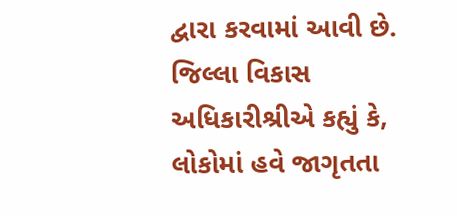દ્વારા કરવામાં આવી છે. જિલ્લા વિકાસ અધિકારીશ્રીએ કહ્યું કે, લોકોમાં હવે જાગૃતતા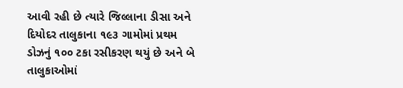આવી રહી છે ત્યારે જિલ્લાના ડીસા અને દિયોદર તાલુકાના ૧૯૩ ગામોમાં પ્રથમ ડોઝનું ૧૦૦ ટકા રસીકરણ થયું છે અને બે તાલુકાઓમાં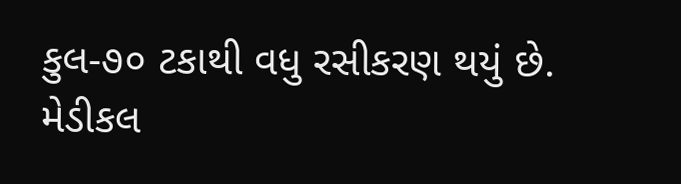કુલ-૭૦ ટકાથી વધુ રસીકરણ થયું છે. મેડીકલ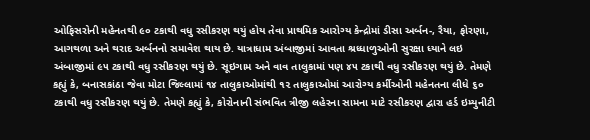ઓફિસરોની મહેનતથી ૯૦ ટકાથી વધુ રસીકરણ થયું હોય તેવા પ્રાથમિક આરોગ્ય કેન્દ્રોમાં ડીસા અર્બન-, રૈયા, ફોરણા, આગથળા અને થરાદ અર્બનનો સમાવેશ થાય છે. યાત્રાધામ અંબાજીમાં આવતા શ્રધ્ધાળુઓની સુરક્ષા ધ્યાને લઇ અંબાજીમાં ૯૫ ટકાથી વધુ રસીકરણ થયું છે. સૂઇગામ અને વાવ તાલુકામાં પણ ૪૫ ટકાથી વધુ રસીકરણ થયું છે. તેમણે કહ્યું કે, બનાસકાંઠા જેવા મોટા જિલ્લામાં ૧૪ તાલુકાઓમાંથી ૧૨ તાલુકાઓમાં આરોગ્ય કર્મીઓની મહેનતના લીધે ૬૦ ટકાથી વધુ રસીકરણ થયું છે. તેમણે કહ્યું કે, કોરોનાની સંભવિત ત્રીજી લહેરના સામના માટે રસીકરણ દ્વારા હર્ડ ઇમ્યુનીટી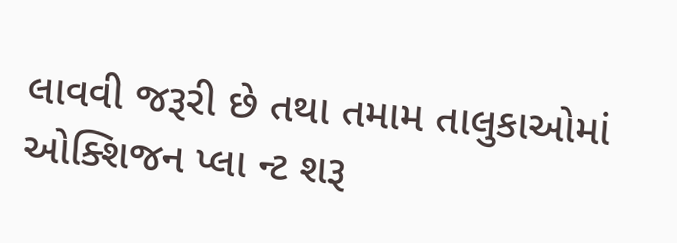લાવવી જરૂરી છે તથા તમામ તાલુકાઓમાં ઓક્શિજન પ્લા ન્ટ શરૂ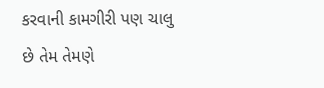કરવાની કામગીરી પણ ચાલુ છે તેમ તેમણે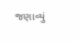જણાવ્યું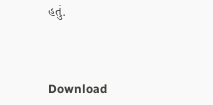હતું.



Download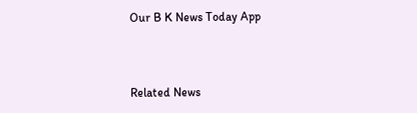Our B K News Today App



Related News